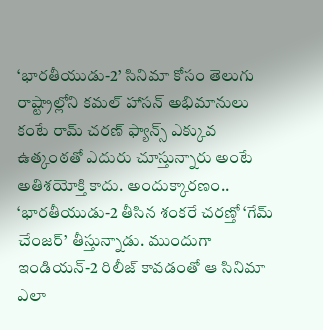‘భారతీయుడు-2’ సినిమా కోసం తెలుగు రాష్ట్రాల్లోని కమల్ హాసన్ అభిమానులు కంటే రామ్ చరణ్ ఫ్యాన్స్ ఎక్కువ ఉత్కంఠతో ఎదురు చూస్తున్నారు అంటే అతిశయోక్తి కాదు. అందుక్కారణం.. ‘భారతీయుడు-2 తీసిన శంకరే చరణ్తో ‘గేమ్ చేంజర్’ తీస్తున్నాడు. ముందుగా ఇండియన్-2 రిలీజ్ కావడంతో ఆ సినిమా ఎలా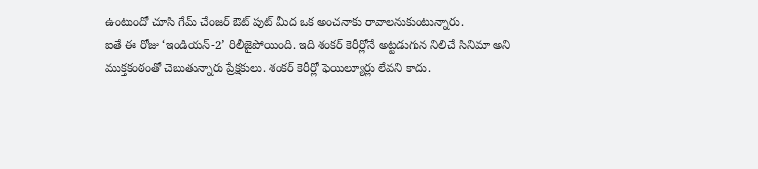ఉంటుందో చూసి గేమ్ చేంజర్ ఔట్ పుట్ మీద ఒక అంచనాకు రావాలనుకుంటున్నారు.
ఐతే ఈ రోజు ‘ఇండియన్-2’ రిలీజైపోయింది. ఇది శంకర్ కెరీర్లోనే అట్టడుగున నిలిచే సినిమా అని ముక్తకంఠంతో చెబుతున్నారు ప్రేక్షకులు. శంకర్ కెరీర్లో ఫెయిల్యూర్లు లేవని కాదు.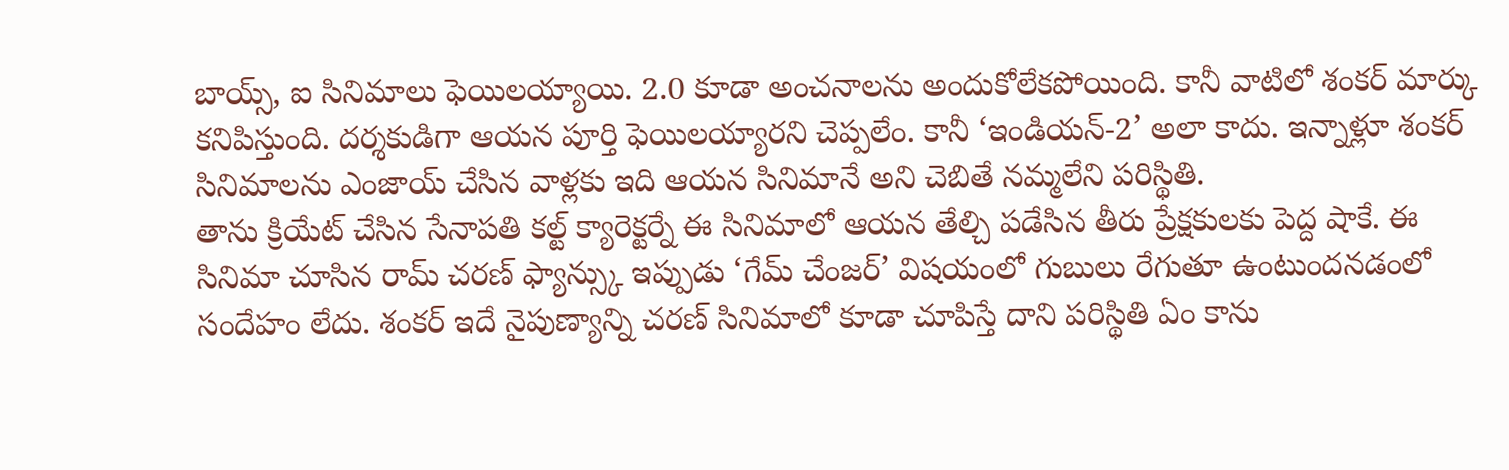బాయ్స్, ఐ సినిమాలు ఫెయిలయ్యాయి. 2.0 కూడా అంచనాలను అందుకోలేకపోయింది. కానీ వాటిలో శంకర్ మార్కు కనిపిస్తుంది. దర్శకుడిగా ఆయన పూర్తి ఫెయిలయ్యారని చెప్పలేం. కానీ ‘ఇండియన్-2’ అలా కాదు. ఇన్నాళ్లూ శంకర్ సినిమాలను ఎంజాయ్ చేసిన వాళ్లకు ఇది ఆయన సినిమానే అని చెబితే నమ్మలేని పరిస్థితి.
తాను క్రియేట్ చేసిన సేనాపతి కల్ట్ క్యారెక్టర్నే ఈ సినిమాలో ఆయన తేల్చి పడేసిన తీరు ప్రేక్షకులకు పెద్ద షాకే. ఈ సినిమా చూసిన రామ్ చరణ్ ఫ్యాన్స్కు ఇప్పుడు ‘గేమ్ చేంజర్’ విషయంలో గుబులు రేగుతూ ఉంటుందనడంలో సందేహం లేదు. శంకర్ ఇదే నైపుణ్యాన్ని చరణ్ సినిమాలో కూడా చూపిస్తే దాని పరిస్థితి ఏం కాను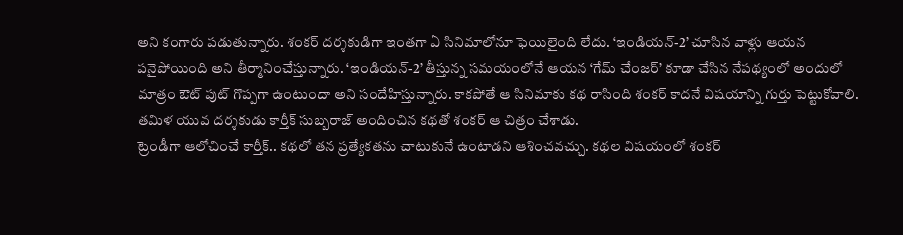అని కంగారు పడుతున్నారు. శంకర్ దర్శకుడిగా ఇంతగా ఏ సినిమాలోనూ ఫెయిలైంది లేదు. ‘ఇండియన్-2’ చూసిన వాళ్లు ఆయన పనైపోయింది అని తీర్మానించేస్తున్నారు. ‘ఇండియన్-2’ తీస్తున్న సమయంలోనే ఆయన ‘గేమ్ చేంజర్’ కూడా చేసిన నేపథ్యంలో అందులో మాత్రం ఔట్ పుట్ గొప్పగా ఉంటుందా అని సందేహిస్తున్నారు. కాకపోతే ఆ సినిమాకు కథ రాసింది శంకర్ కాదనే విషయాన్ని గుర్తు పెట్టుకోవాలి. తమిళ యువ దర్శకుడు కార్తీక్ సుబ్బరాజ్ అందించిన కథతో శంకర్ ఆ చిత్రం చేశాడు.
ట్రెండీగా ఆలోచించే కార్తీక్.. కథలో తన ప్రత్యేకతను చాటుకునే ఉంటాడని ఆశించవచ్చు. కథల విషయంలో శంకర్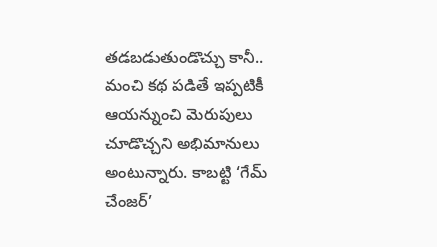తడబడుతుండొచ్చు కానీ.. మంచి కథ పడితే ఇప్పటికీ ఆయన్నుంచి మెరుపులు చూడొచ్చని అభిమానులు అంటున్నారు. కాబట్టి ‘గేమ్ చేంజర్’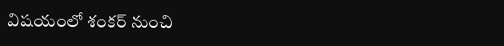విషయంలో శంకర్ నుంచి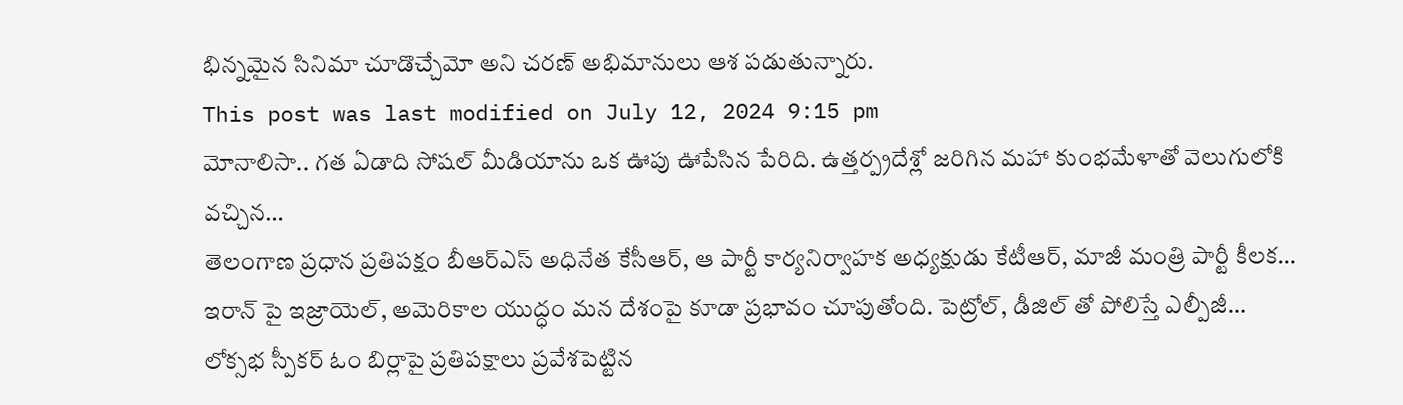భిన్నమైన సినిమా చూడొచ్చేమో అని చరణ్ అభిమానులు ఆశ పడుతున్నారు.
This post was last modified on July 12, 2024 9:15 pm
మోనాలిసా.. గత ఏడాది సోషల్ మీడియాను ఒక ఊపు ఊపేసిన పేరిది. ఉత్తర్ప్రదేశ్లో జరిగిన మహా కుంభమేళాతో వెలుగులోకి వచ్చిన…
తెలంగాణ ప్రధాన ప్రతిపక్షం బీఆర్ఎస్ అధినేత కేసీఆర్, ఆ పార్టీ కార్యనిర్వాహక అధ్యక్షుడు కేటీఆర్, మాజీ మంత్రి పార్టీ కీలక…
ఇరాన్ పై ఇజ్రాయెల్, అమెరికాల యుద్ధం మన దేశంపై కూడా ప్రభావం చూపుతోంది. పెట్రోల్, డీజిల్ తో పోలిస్తే ఎల్పీజీ…
లోక్సభ స్పీకర్ ఓం బిర్లాపై ప్రతిపక్షాలు ప్రవేశపెట్టిన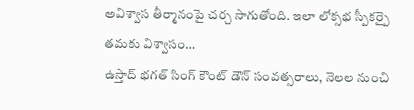అవిశ్వాస తీర్మానంపై చర్చ సాగుతోంది. ఇలా లోక్సభ స్పీకర్పై తమకు విశ్వాసం…
ఉస్తాద్ భగత్ సింగ్ కౌంట్ డౌన్ సంవత్సరాలు, నెలల నుంచి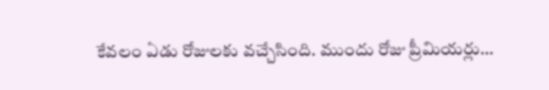కేవలం ఏడు రోజులకు వచ్చేసింది. ముందు రోజు ప్రీమియర్లు…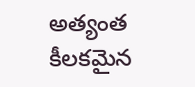అత్యంత కీలకమైన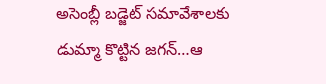అసెంబ్లీ బడ్జెట్ సమావేశాలకు డుమ్మా కొట్టిన జగన్…ఆ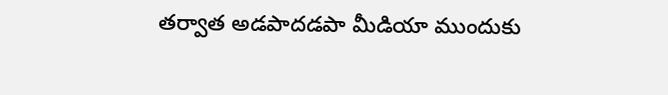తర్వాత అడపాదడపా మీడియా ముందుకు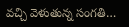వచ్చి వెళుతున్న సంగతి…